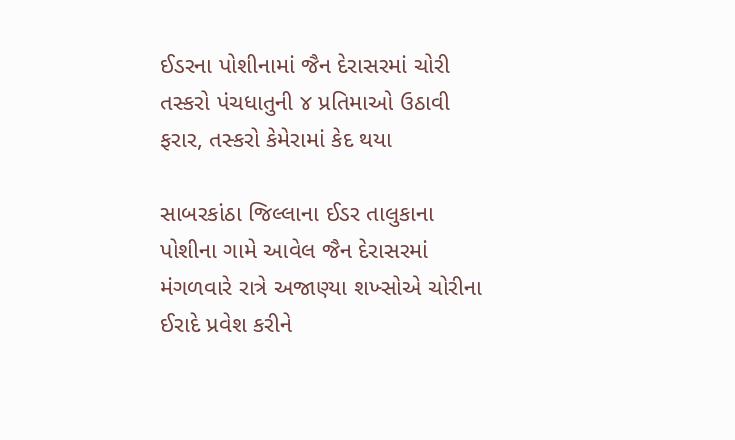ઈડરના પોશીનામાં જૈન દેરાસરમાં ચોરી
તસ્કરો પંચધાતુની ૪ પ્રતિમાઓ ઉઠાવી ફરાર, તસ્કરો કેમેરામાં કેદ થયા

સાબરકાંઠા જિલ્લાના ઈડર તાલુકાના પોશીના ગામે આવેલ જૈન દેરાસરમાં મંગળવારે રાત્રે અજાણ્યા શખ્સોએ ચોરીના ઈરાદે પ્રવેશ કરીને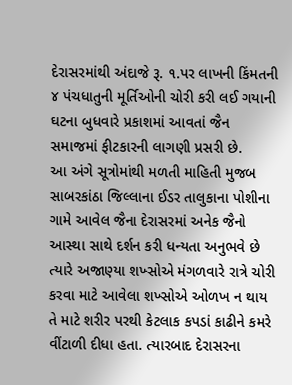દેરાસરમાંથી અંદાજે રૂ. ૧.પર લાખની કિંમતની ૪ પંચધાતુની મૂર્તિઓની ચોરી કરી લઈ ગયાની ઘટના બુધવારે પ્રકાશમાં આવતાં જૈન સમાજમાં ફીટકારની લાગણી પ્રસરી છે.
આ અંગે સૂત્રોમાંથી મળતી માહિતી મુજબ સાબરકાંઠા જિલ્લાના ઈડર તાલુકાના પોશીના ગામે આવેલ જૈના દેરાસરમાં અનેક જૈનો આસ્થા સાથે દર્શન કરી ધન્યતા અનુભવે છે ત્યારે અજાણ્યા શખ્સોએ મંગળવારે રાત્રે ચોરી કરવા માટે આવેલા શખ્સોએ ઓળખ ન થાય તે માટે શરીર પરથી કેટલાક કપડાં કાઢીને કમરે વીંટાળી દીધા હતા. ત્યારબાદ દેરાસરના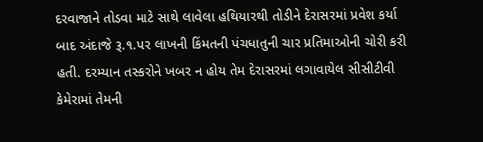દરવાજાને તોડવા માટે સાથે લાવેલા હથિયારથી તોડીને દેરાસરમાં પ્રવેશ કર્યા બાદ અંદાજે રૂ.૧.પર લાખની કિંમતની પંચધાતુની ચાર પ્રતિમાઓની ચોરી કરી હતી. દરમ્યાન તસ્કરોને ખબર ન હોય તેમ દેરાસરમાં લગાવાયેલ સીસીટીવી કેમેરામાં તેમની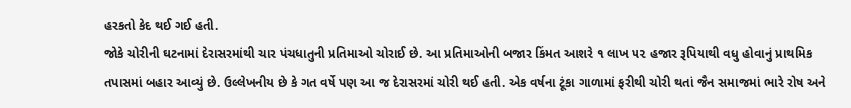હરકતો કેદ થઈ ગઈ હતી.
જોકે ચોરીની ઘટનામાં દેરાસરમાંથી ચાર પંચધાતુની પ્રતિમાઓ ચોરાઈ છે. આ પ્રતિમાઓની બજાર કિંમત આશરે ૧ લાખ ૫૨ હજાર રૂપિયાથી વધુ હોવાનું પ્રાથમિક તપાસમાં બહાર આવ્યું છે. ઉલ્લેખનીય છે કે ગત વર્ષે પણ આ જ દેરાસરમાં ચોરી થઈ હતી. એક વર્ષના ટૂંકા ગાળામાં ફરીથી ચોરી થતાં જૈન સમાજમાં ભારે રોષ અને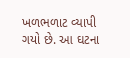ખળભળાટ વ્યાપી ગયો છે. આ ઘટના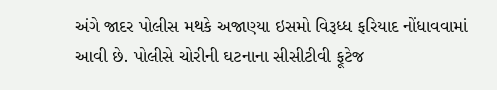અંગે જાદર પોલીસ મથકે અજાણ્યા ઇસમો વિરૂધ્ધ ફરિયાદ નોંધાવવામાં આવી છે. પોલીસે ચોરીની ઘટનાના સીસીટીવી ફૂટેજ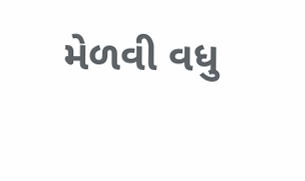મેળવી વધુ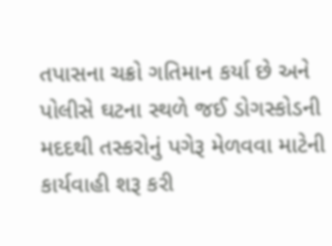તપાસના ચક્રો ગતિમાન કર્યા છે અને પોલીસે ઘટના સ્થળે જઈ ડોગસ્કોડની મદદથી તસ્કરોનું પગેરૂ મેળવવા માટેની કાર્યવાહી શરૂ કરી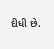દીધી છે.